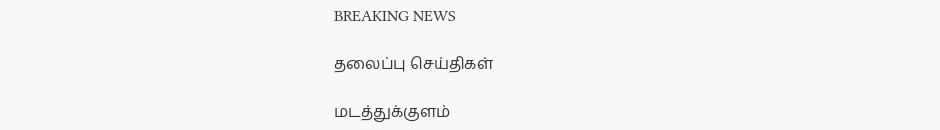BREAKING NEWS

தலைப்பு செய்திகள்

மடத்துக்குளம்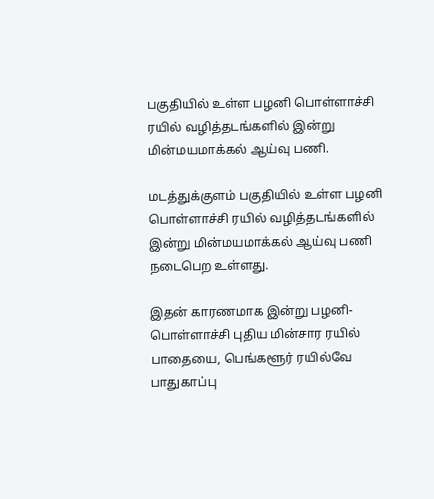பகுதியில் உள்ள பழனி பொள்ளாச்சி ரயில் வழித்தடங்களில் இன்று மின்மயமாக்கல் ஆய்வு பணி.

மடத்துக்குளம் பகுதியில் உள்ள பழனி பொள்ளாச்சி ரயில் வழித்தடங்களில் இன்று மின்மயமாக்கல் ஆய்வு பணி நடைபெற உள்ளது.

இதன் காரணமாக இன்று பழனி- பொள்ளாச்சி புதிய மின்சார ரயில் பாதையை, பெங்களூர் ரயில்வே பாதுகாப்பு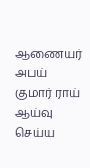ஆணையர் அபய் குமார் ராய் ஆய்வு செய்ய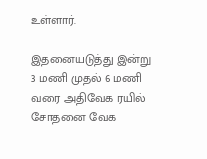உள்ளார்.

இதனையடுத்து இன்று 3 மணி முதல் 6 மணி வரை அதிவேக ரயில் சோதனை வேக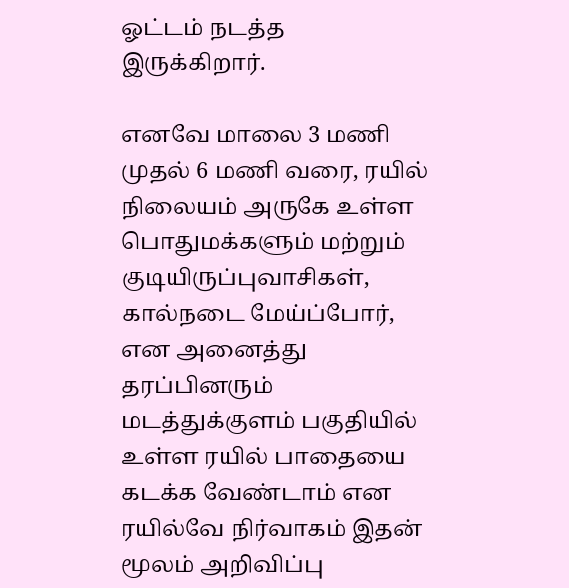ஓட்டம் நடத்த இருக்கிறார்.

எனவே மாலை 3 மணி முதல் 6 மணி வரை, ரயில் நிலையம் அருகே உள்ள பொதுமக்களும் மற்றும் குடியிருப்புவாசிகள், கால்நடை மேய்ப்போர், என அனைத்து தரப்பினரும் மடத்துக்குளம் பகுதியில் உள்ள ரயில் பாதையை கடக்க வேண்டாம் என ரயில்வே நிர்வாகம் இதன் மூலம் அறிவிப்பு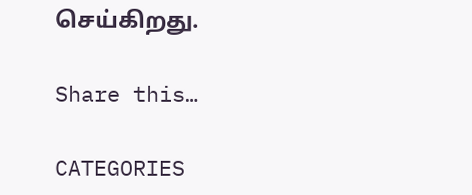செய்கிறது.

Share this…

CATEGORIES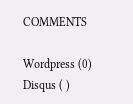COMMENTS

Wordpress (0)
Disqus ( )